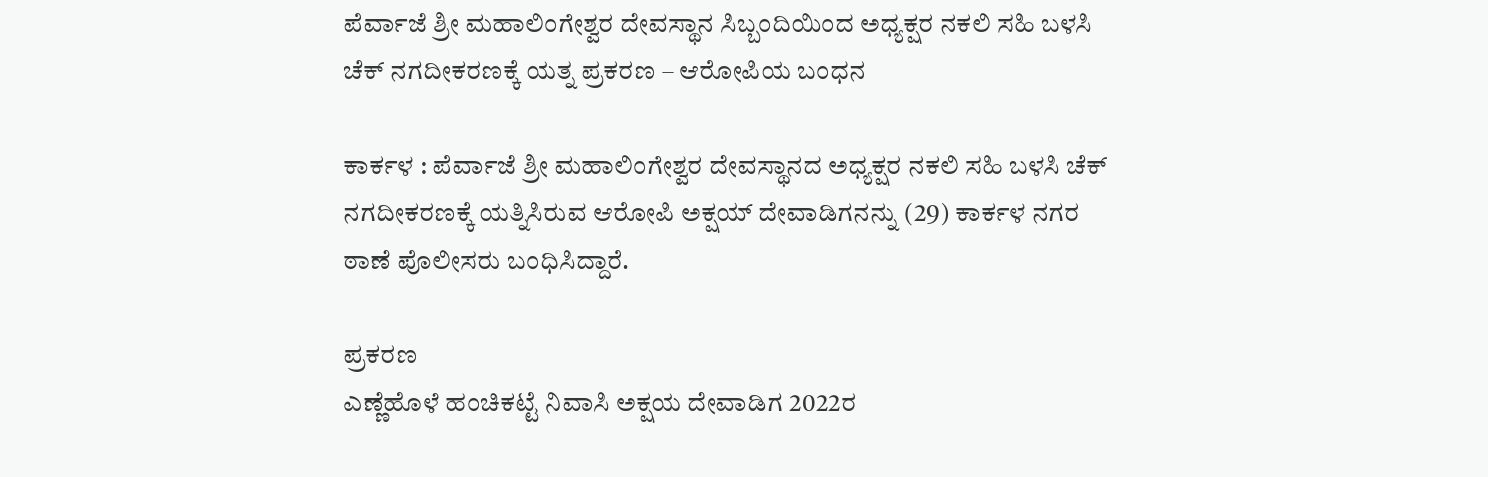ಪೆರ್ವಾಜೆ ಶ್ರೀ ಮಹಾಲಿಂಗೇಶ್ವರ ದೇವಸ್ಥಾನ ಸಿಬ್ಬಂದಿಯಿಂದ ಅಧ್ಯಕ್ಷರ ನಕಲಿ ಸಹಿ ಬಳಸಿ ಚೆಕ್ ನಗದೀಕರಣಕ್ಕೆ ಯತ್ನ ಪ್ರಕರಣ – ಆರೋಪಿಯ ಬಂಧನ

ಕಾರ್ಕಳ : ಪೆರ್ವಾಜೆ ಶ್ರೀ ಮಹಾಲಿಂಗೇಶ್ವರ ದೇವಸ್ಥಾನದ ಅಧ್ಯಕ್ಷರ ನಕಲಿ ಸಹಿ ಬಳಸಿ ಚೆಕ್‌ ನಗದೀಕರಣಕ್ಕೆ ಯತ್ನಿಸಿರುವ ಆರೋಪಿ‌ ಅಕ್ಷಯ್ ದೇವಾಡಿಗನನ್ನು (29) ಕಾರ್ಕಳ ನಗರ ಠಾಣೆ ಪೊಲೀಸರು ಬಂಧಿಸಿದ್ದಾರೆ.

ಪ್ರಕರಣ
ಎಣ್ಣೆಹೊಳೆ ಹಂಚಿಕಟ್ಟೆ ನಿವಾಸಿ ಅಕ್ಷಯ ದೇವಾಡಿಗ 2022ರ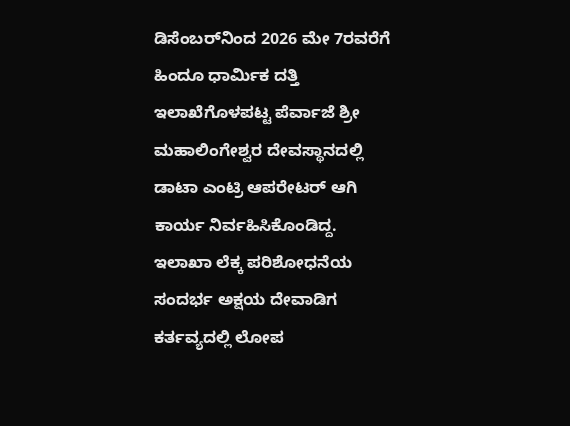ಡಿಸೆಂಬರ್‌ನಿಂದ 2026 ಮೇ 7ರವರೆಗೆ ಹಿಂದೂ ಧಾರ್ಮಿಕ ದತ್ತಿ ಇಲಾಖೆಗೊಳಪಟ್ಟ ಪೆರ್ವಾಜೆ ಶ್ರೀ ಮಹಾಲಿಂಗೇಶ್ವರ ದೇವಸ್ಥಾನದಲ್ಲಿ ಡಾಟಾ ಎಂಟ್ರಿ ಆಪರೇಟರ್‌ ಆಗಿ ಕಾರ್ಯ ನಿರ್ವಹಿಸಿಕೊಂಡಿದ್ದ. ಇಲಾಖಾ ಲೆಕ್ಕ ಪರಿಶೋಧನೆಯ ಸಂದರ್ಭ ಅಕ್ಷಯ ದೇವಾಡಿಗ ಕರ್ತವ್ಯದಲ್ಲಿ ಲೋಪ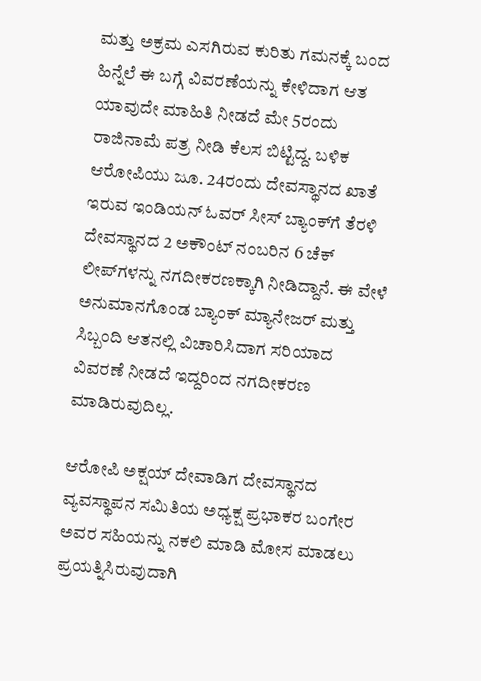ಮತ್ತು ಅಕ್ರಮ ಎಸಗಿರುವ ಕುರಿತು ಗಮನಕ್ಕೆ ಬಂದ ಹಿನ್ನೆಲೆ ಈ ಬಗ್ಗೆ ವಿವರಣೆಯನ್ನು ಕೇಳಿದಾಗ ಆತ ಯಾವುದೇ ಮಾಹಿತಿ ನೀಡದೆ ಮೇ 5ರಂದು ರಾಜಿನಾಮೆ ಪತ್ರ ನೀಡಿ ಕೆಲಸ ಬಿಟ್ಟಿದ್ದ. ಬಳಿಕ ಆರೋಪಿಯು ಜೂ. 24ರಂದು ದೇವಸ್ಥಾನದ ಖಾತೆ ಇರುವ ಇಂಡಿಯನ್‌ ಓವರ್‌ ಸೀಸ್‌ ಬ್ಯಾಂಕ್‌ಗೆ ತೆರಳಿ ದೇವಸ್ಥಾನದ 2 ಅಕೌಂಟ್‌ ನಂಬರಿನ 6 ಚೆಕ್‌ ಲೀಪ್‌ಗಳನ್ನು ನಗದೀಕರಣಕ್ಕಾಗಿ ನೀಡಿದ್ದಾನೆ. ಈ ವೇಳೆ ಅನುಮಾನಗೊಂಡ ಬ್ಯಾಂಕ್‌ ಮ್ಯಾನೇಜರ್‌ ಮತ್ತು ಸಿಬ್ಬಂದಿ ಆತನಲ್ಲಿ ವಿಚಾರಿಸಿದಾಗ ಸರಿಯಾದ ವಿವರಣೆ ನೀಡದೆ ಇದ್ದರಿಂದ ನಗದೀಕರಣ ಮಾಡಿರುವುದಿಲ್ಲ.

ಆರೋಪಿ ಅಕ್ಷಯ್‌ ದೇವಾಡಿಗ ದೇವಸ್ಥಾನದ ವ್ಯವಸ್ಥಾಪನ ಸಮಿತಿಯ ಅಧ್ಯಕ್ಷ ಪ್ರಭಾಕರ ಬಂಗೇರ ಅವರ ಸಹಿಯನ್ನು ನಕಲಿ ಮಾಡಿ ಮೋಸ ಮಾಡಲು ಪ್ರಯತ್ನಿಸಿರುವುದಾಗಿ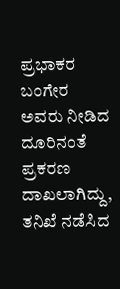ಪ್ರಭಾಕರ ಬಂಗೇರ ಅವರು ನೀಡಿದ ದೂರಿನಂತೆ ಪ್ರಕರಣ ದಾಖಲಾಗಿದ್ದು, ತನಿಖೆ ನಡೆಸಿದ‌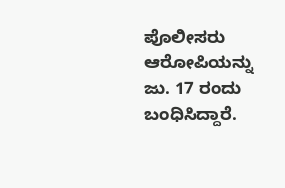ಪೊಲೀಸರು ಆರೋಪಿಯನ್ನು ಜು. 17 ರಂದು ಬಂಧಿಸಿದ್ದಾರೆ.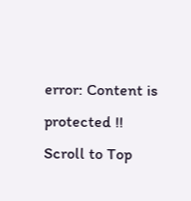error: Content is protected !!
Scroll to Top